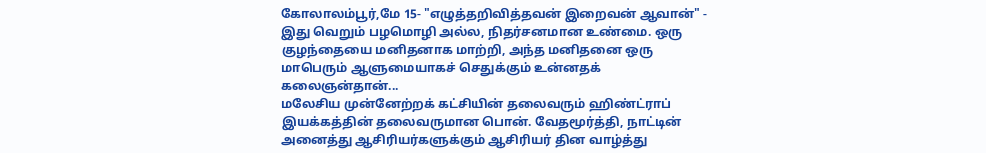கோலாலம்பூர்,மே 15- "எழுத்தறிவித்தவன் இறைவன் ஆவான்" - இது வெறும் பழமொழி அல்ல, நிதர்சனமான உண்மை. ஒரு குழந்தையை மனிதனாக மாற்றி, அந்த மனிதனை ஒரு மாபெரும் ஆளுமையாகச் செதுக்கும் உன்னதக் கலைஞன்தான்...
மலேசிய முன்னேற்றக் கட்சியின் தலைவரும் ஹிண்ட்ராப் இயக்கத்தின் தலைவருமான பொன். வேதமூர்த்தி, நாட்டின் அனைத்து ஆசிரியர்களுக்கும் ஆசிரியர் தின வாழ்த்து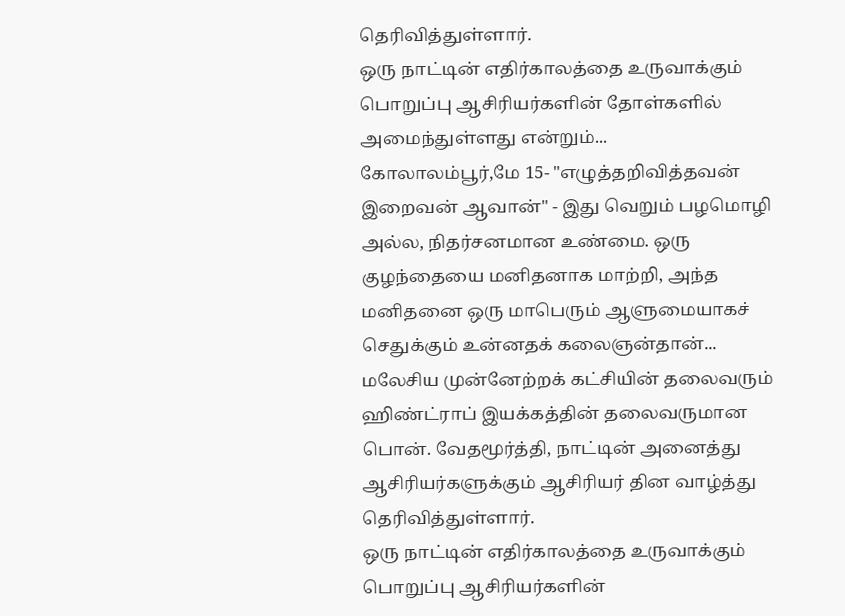தெரிவித்துள்ளார்.
ஒரு நாட்டின் எதிர்காலத்தை உருவாக்கும் பொறுப்பு ஆசிரியர்களின் தோள்களில் அமைந்துள்ளது என்றும்...
கோலாலம்பூர்,மே 15- "எழுத்தறிவித்தவன் இறைவன் ஆவான்" - இது வெறும் பழமொழி அல்ல, நிதர்சனமான உண்மை. ஒரு குழந்தையை மனிதனாக மாற்றி, அந்த மனிதனை ஒரு மாபெரும் ஆளுமையாகச் செதுக்கும் உன்னதக் கலைஞன்தான்...
மலேசிய முன்னேற்றக் கட்சியின் தலைவரும் ஹிண்ட்ராப் இயக்கத்தின் தலைவருமான பொன். வேதமூர்த்தி, நாட்டின் அனைத்து ஆசிரியர்களுக்கும் ஆசிரியர் தின வாழ்த்து தெரிவித்துள்ளார்.
ஒரு நாட்டின் எதிர்காலத்தை உருவாக்கும் பொறுப்பு ஆசிரியர்களின்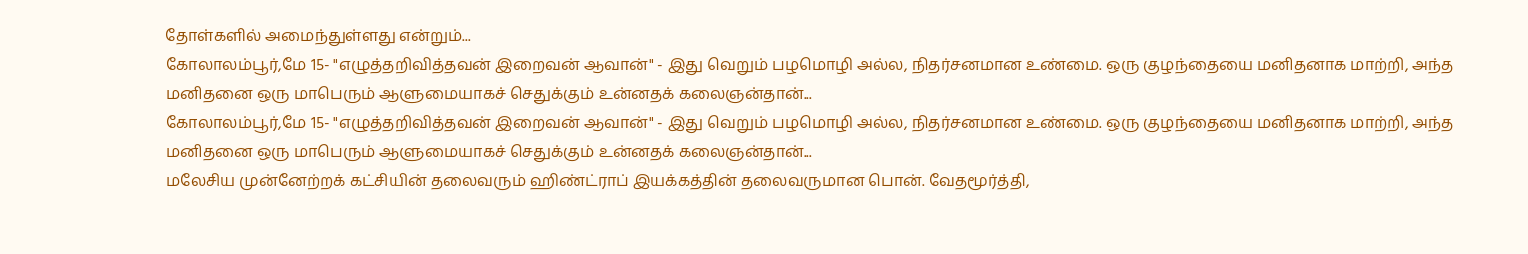தோள்களில் அமைந்துள்ளது என்றும்...
கோலாலம்பூர்,மே 15- "எழுத்தறிவித்தவன் இறைவன் ஆவான்" - இது வெறும் பழமொழி அல்ல, நிதர்சனமான உண்மை. ஒரு குழந்தையை மனிதனாக மாற்றி, அந்த மனிதனை ஒரு மாபெரும் ஆளுமையாகச் செதுக்கும் உன்னதக் கலைஞன்தான்...
கோலாலம்பூர்,மே 15- "எழுத்தறிவித்தவன் இறைவன் ஆவான்" - இது வெறும் பழமொழி அல்ல, நிதர்சனமான உண்மை. ஒரு குழந்தையை மனிதனாக மாற்றி, அந்த மனிதனை ஒரு மாபெரும் ஆளுமையாகச் செதுக்கும் உன்னதக் கலைஞன்தான்...
மலேசிய முன்னேற்றக் கட்சியின் தலைவரும் ஹிண்ட்ராப் இயக்கத்தின் தலைவருமான பொன். வேதமூர்த்தி,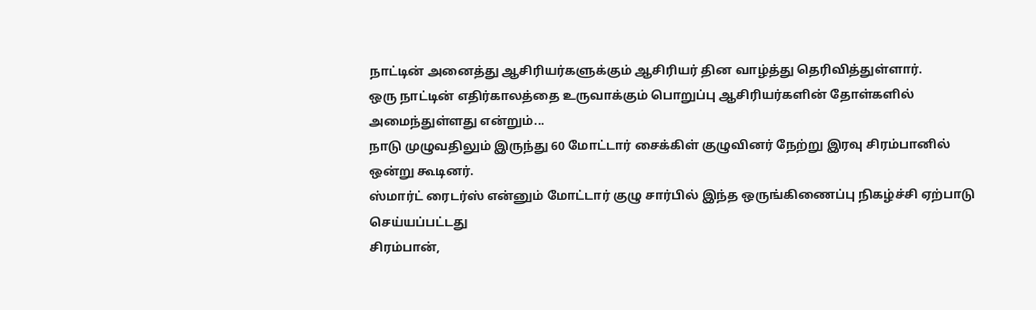நாட்டின் அனைத்து ஆசிரியர்களுக்கும் ஆசிரியர் தின வாழ்த்து தெரிவித்துள்ளார்.
ஒரு நாட்டின் எதிர்காலத்தை உருவாக்கும் பொறுப்பு ஆசிரியர்களின் தோள்களில் அமைந்துள்ளது என்றும்...
நாடு முழுவதிலும் இருந்து 60 மோட்டார் சைக்கிள் குழுவினர் நேற்று இரவு சிரம்பானில் ஒன்று கூடினர்.
ஸ்மார்ட் ரைடர்ஸ் என்னும் மோட்டார் குழு சார்பில் இந்த ஒருங்கிணைப்பு நிகழ்ச்சி ஏற்பாடு செய்யப்பட்டது
சிரம்பான்,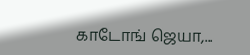காடோங் ஜெயா,...